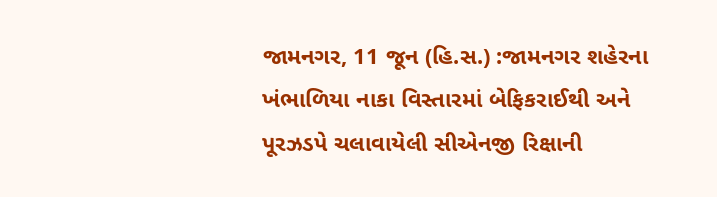જામનગર, 11 જૂન (હિ.સ.) :જામનગર શહેરના ખંભાળિયા નાકા વિસ્તારમાં બેફિકરાઈથી અને પૂરઝડપે ચલાવાયેલી સીએનજી રિક્ષાની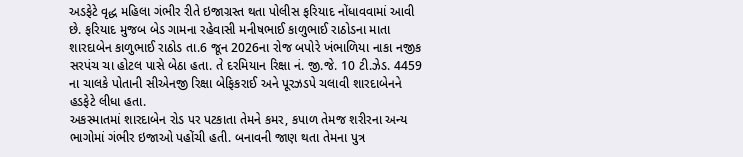અડફેટે વૃદ્ધ મહિલા ગંભીર રીતે ઇજાગ્રસ્ત થતા પોલીસ ફરિયાદ નોંધાવવામાં આવી છે. ફરિયાદ મુજબ બેડ ગામના રહેવાસી મનીષભાઈ કાળુભાઈ રાઠોડના માતા શારદાબેન કાળુભાઈ રાઠોડ તા.6 જૂન 2026ના રોજ બપોરે ખંભાળિયા નાકા નજીક સરપંચ ચા હોટલ પાસે બેઠા હતા. તે દરમિયાન રિક્ષા નં. જી.જે. 10 ટી.ઝેડ. 4459 ના ચાલકે પોતાની સીએનજી રિક્ષા બેફિકરાઈ અને પૂરઝડપે ચલાવી શારદાબેનને હડફેટે લીધા હતા.
અકસ્માતમાં શારદાબેન રોડ પર પટકાતા તેમને કમર, કપાળ તેમજ શરીરના અન્ય ભાગોમાં ગંભીર ઇજાઓ પહોંચી હતી. બનાવની જાણ થતા તેમના પુત્ર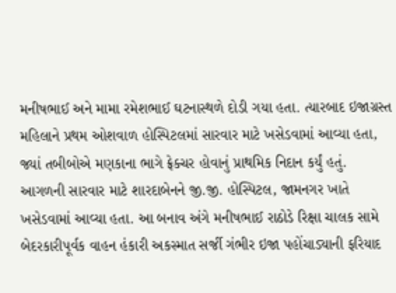મનીષભાઈ અને મામા રમેશભાઈ ઘટનાસ્થળે દોડી ગયા હતા. ત્યારબાદ ઇજાગ્રસ્ત મહિલાને પ્રથમ ઓશવાળ હોસ્પિટલમાં સારવાર માટે ખસેડવામાં આવ્યા હતા, જ્યાં તબીબોએ મણકાના ભાગે ફ્રેક્ચર હોવાનું પ્રાથમિક નિદાન કર્યું હતું.
આગળની સારવાર માટે શારદાબેનને જી.જી. હોસ્પિટલ, જામનગર ખાતે ખસેડવામાં આવ્યા હતા. આ બનાવ અંગે મનીષભાઈ રાઠોડે રિક્ષા ચાલક સામે બેદરકારીપૂર્વક વાહન હંકારી અકસ્માત સર્જી ગંભીર ઇજા પહોંચાડ્યાની ફરિયાદ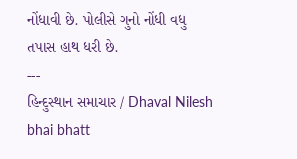નોંધાવી છે. પોલીસે ગુનો નોંધી વધુ તપાસ હાથ ધરી છે.
---
હિન્દુસ્થાન સમાચાર / Dhaval Nilesh bhai bhatt